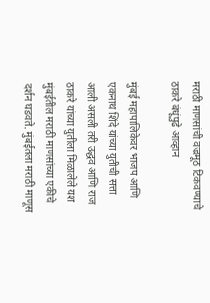मराठी माणसांची वज्रमूठ टिकवण्याचे ठाकरे बंधूंपुढे आव्हान

मुंबई महापालिकेवर भाजप आणि एकनाथ शिंदे यांच्या युतीची सत्ता आली असली तरी उद्धव आणि राज ठाकरे यांच्या युतीला मिळालेले यश मुंबईतील मराठी माणसांच्या एकीचे दर्शन घडवते. मुंबईतला मराठी माणूस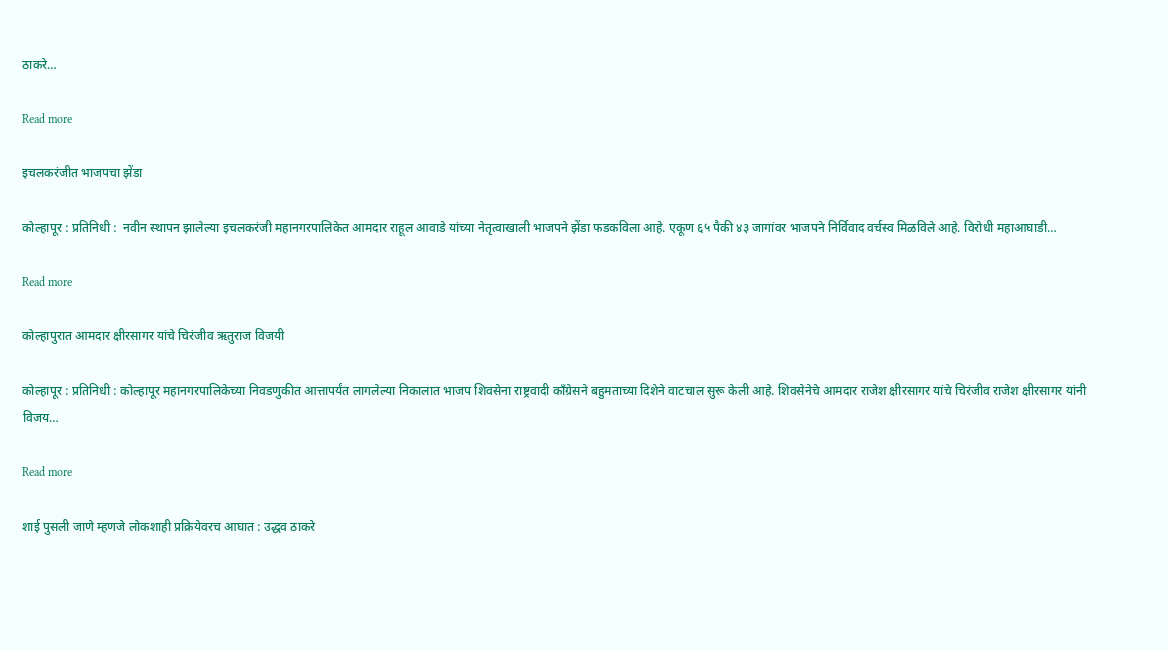ठाकरे…

Read more

इचलकरंजीत भाजपचा झेंडा

कोल्हापूर : प्रतिनिधी :  नवीन स्थापन झालेल्या इचलकरंजी महानगरपालिकेत आमदार राहूल आवाडे यांच्या नेतृत्वाखाली भाजपने झेंडा फडकविला आहे. एकूण ६५ पैकी ४३ जागांवर भाजपने निर्विवाद वर्चस्व मिळविले आहे. विरोधी महाआघाडी…

Read more

कोल्हापुरात आमदार क्षीरसागर यांचे चिरंजीव ऋतुराज विजयी

कोल्हापूर : प्रतिनिधी : कोल्हापूर महानगरपालिकेच्या निवडणुकीत आत्तापर्यंत लागलेल्या निकालात भाजप शिवसेना राष्ट्रवादी काँग्रेसने बहुमताच्या दिशेने वाटचाल सुरू केली आहे. शिवसेनेचे आमदार राजेश क्षीरसागर यांचे चिरंजीव राजेश क्षीरसागर यांनी विजय…

Read more

शाई पुसली जाणे म्हणजे लोकशाही प्रक्रियेवरच आघात : उद्धव ठाकरे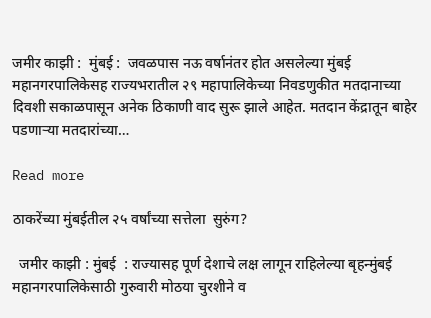जमीर काझी :  मुंबई :  जवळपास नऊ वर्षानंतर होत असलेल्या मुंबई महानगरपालिकेसह राज्यभरातील २९ महापालिकेच्या निवडणुकीत मतदानाच्या दिवशी सकाळपासून अनेक ठिकाणी वाद सुरू झाले आहेत. मतदान केंद्रातून बाहेर पडणाऱ्या मतदारांच्या…

Read more

ठाकरेंच्या मुंबईतील २५ वर्षांच्या सत्तेला  सुरुंग?

  जमीर काझी : मुंबई  : राज्यासह पूर्ण देशाचे लक्ष लागून राहिलेल्या बृहन्मुंबई महानगरपालिकेसाठी गुरुवारी मोठया चुरशीने व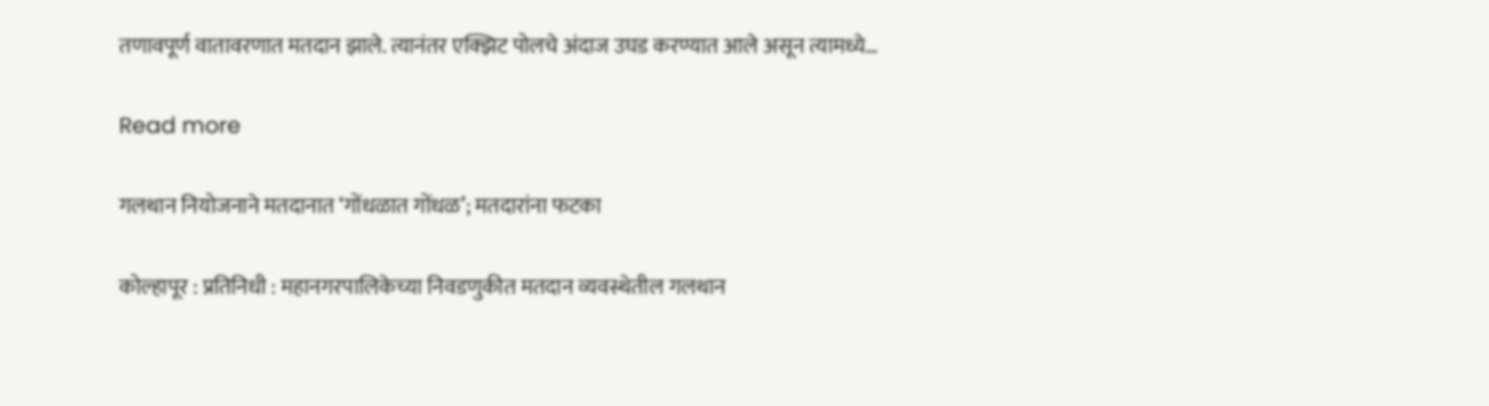तणावपूर्ण वातावरणात मतदान झाले. त्यानंतर एक्झिट पोलचे अंदाज उघड करण्यात आले असून त्यामध्ये…

Read more

गलथान नियोजनाने मतदानात ‘गोंधळात गोंधळ’; मतदारांना फटका

कोल्हापूर : प्रतिनिधी : महानगरपालिकेच्या निवडणुकीत मतदान व्यवस्थेतील गलथान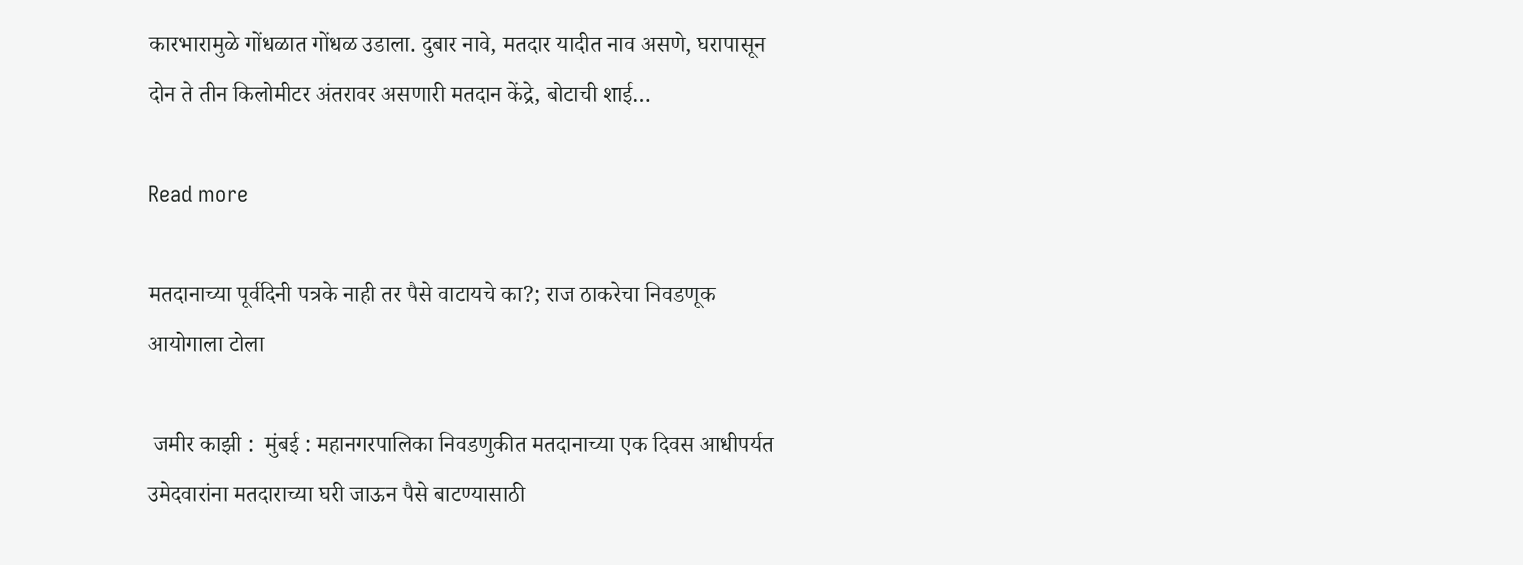कारभारामुळे गोंधळात गोंधळ उडाला. दुबार नावे, मतदार यादीत नाव असणे, घरापासून दोन ते तीन किलोमीटर अंतरावर असणारी मतदान केंद्रे, बोटाची शाई…

Read more

मतदानाच्या पूर्वदिनी पत्रके नाही तर पैसे वाटायचे का?; राज ठाकरेचा निवडणूक आयोगाला टोला

 जमीर काझी :  मुंबई : महानगरपालिका निवडणुकीत मतदानाच्या एक दिवस आधीपर्यत उमेदवारांना मतदाराच्या घरी जाऊन पैसे बाटण्यासाठी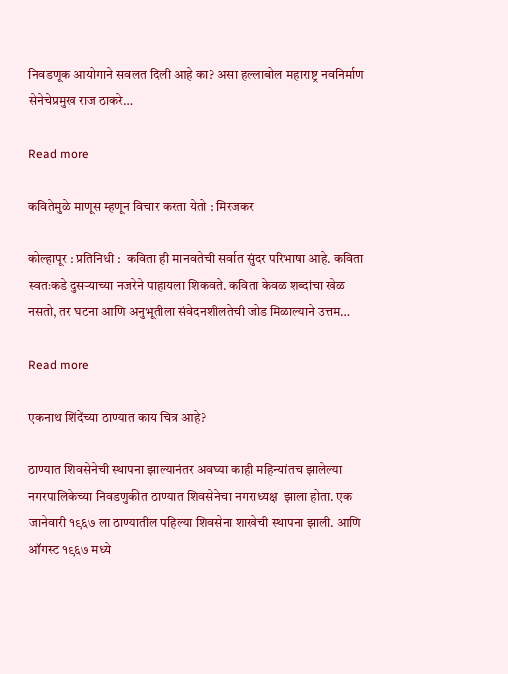निवडणूक आयोगाने सवलत दिली आहे का? असा हल्लाबोल महाराष्ट्र नवनिर्माण सेनेचेप्रमुख राज ठाकरे…

Read more

कवितेमुळे माणूस म्हणून विचार करता येतो : मिरजकर

कोल्हापूर : प्रतिनिधी :  कविता ही मानवतेची सर्वात सुंदर परिभाषा आहे. कविता स्वतःकडे दुसऱ्याच्या नजरेने पाहायला शिकवते. कविता केवळ शब्दांचा खेळ नसतो, तर घटना आणि अनुभूतीला संवेदनशीलतेची जोड मिळाल्याने उत्तम…

Read more

एकनाथ शिंदेंच्या ठाण्यात काय चित्र आहे?

ठाण्यात शिवसेनेची स्थापना झाल्यानंतर अवघ्या काही महिन्यांतच झालेल्या नगरपालिकेच्या निवडणुकीत ठाण्यात शिवसेनेचा नगराध्यक्ष  झाला होता. एक जानेवारी १९६७ ला ठाण्यातील पहिल्या शिवसेना शाखेची स्थापना झाली. आणि ऑगस्ट १९६७ मध्ये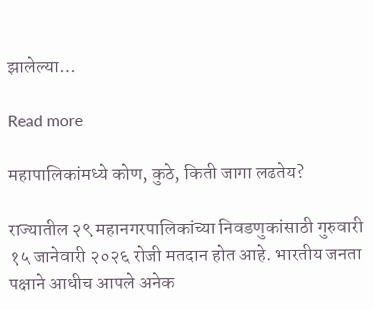झालेल्या…

Read more

महापालिकांमध्ये कोण, कुठे, किती जागा लढतेय?

राज्यातील २९ महानगरपालिकांच्या निवडणुकांसाठी गुरुवारी १५ जानेवारी २०२६ रोजी मतदान होत आहे. भारतीय जनता पक्षाने आधीच आपले अनेक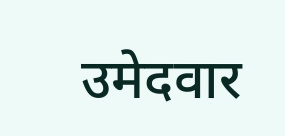उमेदवार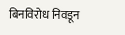बिनविरोध निवडून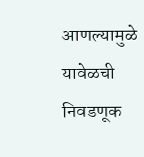आणल्यामुळे यावेळची निवडणूक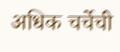अधिक चर्चेची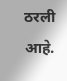ठरली आहे.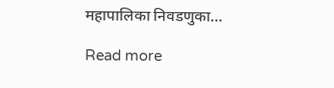महापालिका निवडणुका…

Read more